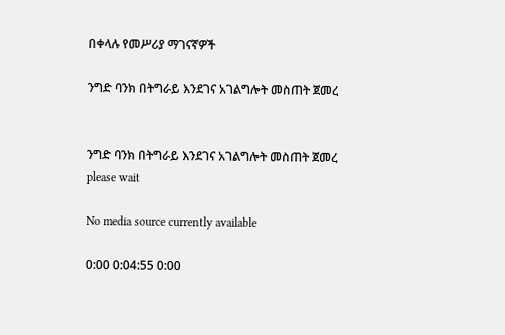በቀላሉ የመሥሪያ ማገናኛዎች

ንግድ ባንክ በትግራይ እንደገና አገልግሎት መስጠት ጀመረ


ንግድ ባንክ በትግራይ እንደገና አገልግሎት መስጠት ጀመረ
please wait

No media source currently available

0:00 0:04:55 0:00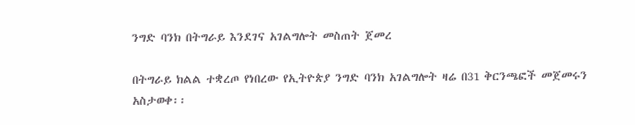ንግድ ባንክ በትግራይ እንደገና አገልግሎት መስጠት ጀመረ

በትግራይ ክልል ተቋረጦ የነበረው የኢትዮጵያ ንግድ ባንክ አገልግሎት ዛሬ በ31 ቅርንጫፎች መጀመሩን አስታወቀ፡፡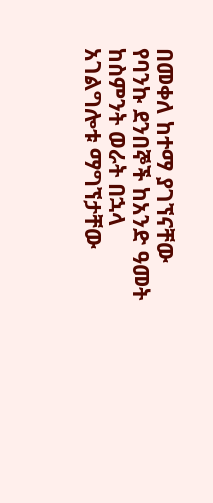በመቀለ ከተማ ያገኘናቸው የባንኩ ደንበኞች ከአንድ ዓመት ከስምንት ወራት በኋላ አገልግሎቱ ማግኘታቸው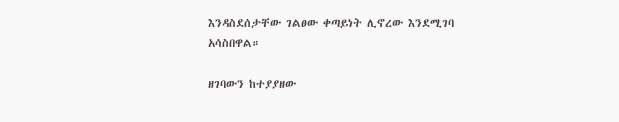እንዳስደሰታቸው ገልፀው ቀጣይነት ሊኖረው እንደሚገባ አሳስበዋል።

ዘገባውን ከተያያዘው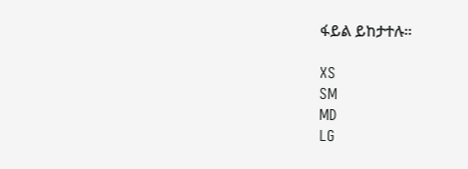ፋይል ይከታተሉ።

XS
SM
MD
LG